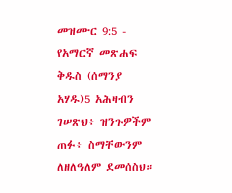መዝሙር 9:5 - የአማርኛ መጽሐፍ ቅዱስ (ሰማንያ አሃዱ)5 አሕዛብን ገሠጽህ፥ ዝንጉዎችም ጠፉ፥ ስማቸውንም ለዘለዓለም ደመሰስህ።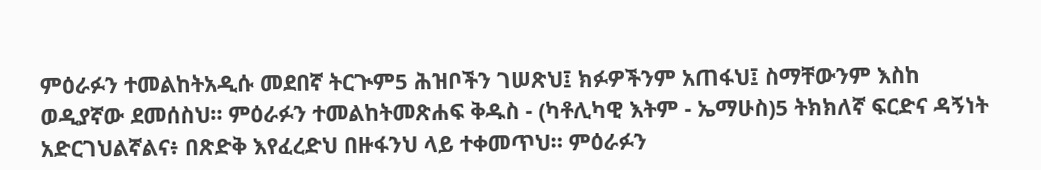ምዕራፉን ተመልከትአዲሱ መደበኛ ትርጒም5 ሕዝቦችን ገሠጽህ፤ ክፉዎችንም አጠፋህ፤ ስማቸውንም እስከ ወዲያኛው ደመሰስህ። ምዕራፉን ተመልከትመጽሐፍ ቅዱስ - (ካቶሊካዊ እትም - ኤማሁስ)5 ትክክለኛ ፍርድና ዳኝነት አድርገህልኛልና፥ በጽድቅ እየፈረድህ በዙፋንህ ላይ ተቀመጥህ። ምዕራፉን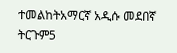ተመልከትአማርኛ አዲሱ መደበኛ ትርጉም5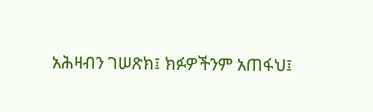አሕዛብን ገሠጽክ፤ ክፉዎችንም አጠፋህ፤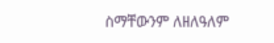ስማቸውንም ለዘለዓለም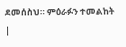ደመሰስህ። ምዕራፉን ተመልከት |